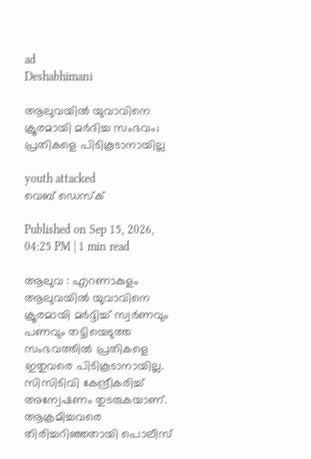ad
Deshabhimani

ആലുവയിൽ യുവാവിനെ ക്രൂരമായി മർദിച്ച സംഭവം; പ്രതികളെ പിടികൂടാനായില്ല

youth attacked
വെബ് ഡെസ്ക്

Published on Sep 15, 2026, 04:25 PM | 1 min read

ആലുവ : എറണാകുളം ആലുവയിൽ യുവാവിനെ ക്രൂരമായി മർദ്ദിച്ച് സ്വർണവും പണവും തട്ടിയെടുത്ത സംഭവത്തിൽ പ്രതികളെ ഇതുവരെ പിടികൂടാനായില്ല. സിസിടിവി കേന്ദ്രീകരിച്ച് അന്വേഷണം തുടരുകയാണ്. ആക്രമിച്ചവരെ തിരിച്ചറിഞ്ഞതായി പൊലീസ്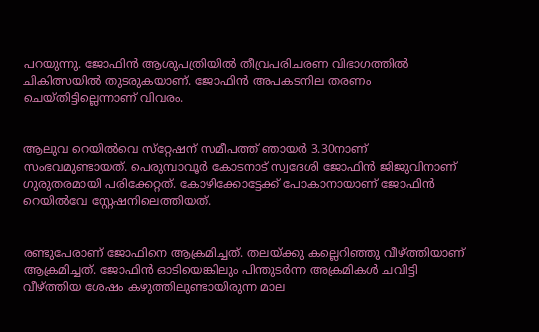പറയുന്നു. ജോഫിൻ ആശുപത്രിയിൽ തീവ്രപരിചരണ വിഭാഗത്തിൽ ചികിത്സയിൽ തുടരുകയാണ്. ജോഫിൻ അപകടനില തരണം ചെയ്തിട്ടില്ലെന്നാണ് വിവരം.


ആലുവ റെയിൽവെ സ്‌റ്റേഷന് സമീപത്ത് ഞായർ 3.30നാണ് സംഭവമുണ്ടായത്. പെരുമ്പാവൂർ കോടനാട് സ്വദേശി ജോഫിൻ ജിജുവിനാണ് ഗുരുതരമായി പരിക്കേറ്റത്. കോഴിക്കോട്ടേക്ക് പോകാനായാണ് ജോഫിൻ റെയിൽവേ സ്റ്റേഷനിലെത്തിയത്.


രണ്ടുപേരാണ് ജോഫിനെ ആക്രമിച്ചത്. തലയ്ക്കു കല്ലെറിഞ്ഞു വീഴ്ത്തിയാണ് ആക്രമിച്ചത്. ജോഫിൻ ഓടിയെങ്കിലും പിന്തുടർന്ന അക്രമികൾ ചവിട്ടി വീഴ്ത്തിയ ശേഷം കഴുത്തിലുണ്ടായിരുന്ന മാല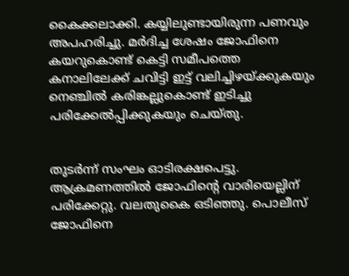കൈക്കലാക്കി. കയ്യിലുണ്ടായിരുന്ന പണവും അപഹരിച്ചു. മർദിച്ച ശേഷം ജോഫിനെ കയറുകൊണ്ട് കെട്ടി സമീപത്തെ കനാലിലേക്ക് ചവിട്ടി ഇട്ട് വലിച്ചിഴയ്ക്കുകയും നെഞ്ചിൽ കരിങ്കല്ലുകൊണ്ട് ഇടിച്ചു പരിക്കേൽപ്പിക്കുകയും ചെയ്തു.


തുടർന്ന് സംഘം ഓടിരക്ഷപെട്ടു. ആക്രമണത്തിൽ ജോഫിന്റെ വാരിയെല്ലിന് പരിക്കേറ്റു. വലതുകൈ ഒടിഞ്ഞു. പൊലീസ് ജോഫിനെ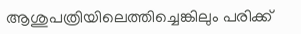ആശുപത്രിയിലെത്തിച്ചെങ്കിലും പരിക്ക്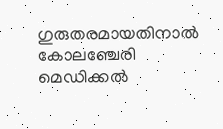ഗുരുതരമായതിനാൽ കോലഞ്ചേരി മെഡിക്കൽ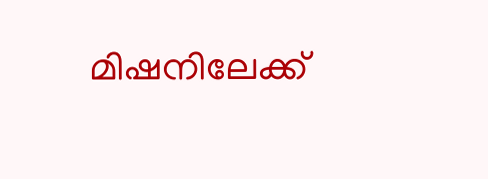മിഷനിലേക്ക്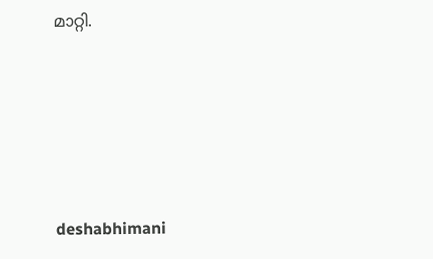മാറ്റി.





deshabhimani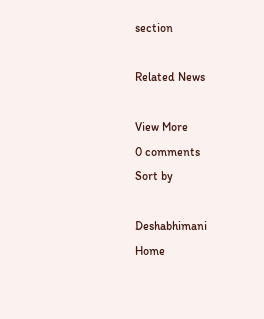section

Related News

View More
0 comments
Sort by

Deshabhimani
Home